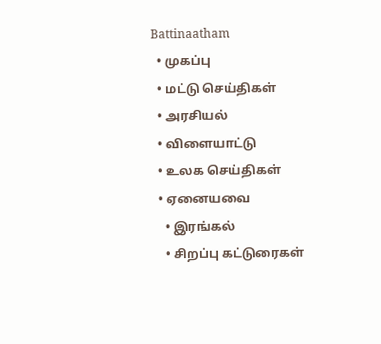Battinaatham
  • முகப்பு
  • மட்டு செய்திகள்
  • அரசியல்
  • விளையாட்டு
  • உலக செய்திகள்
  • ஏனையவை
    • இரங்கல்
    • சிறப்பு கட்டுரைகள்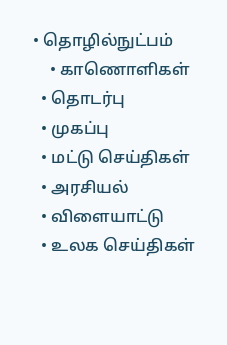• தொழில்நுட்பம்
    • காணொளிகள்
  • தொடர்பு
  • முகப்பு
  • மட்டு செய்திகள்
  • அரசியல்
  • விளையாட்டு
  • உலக செய்திகள்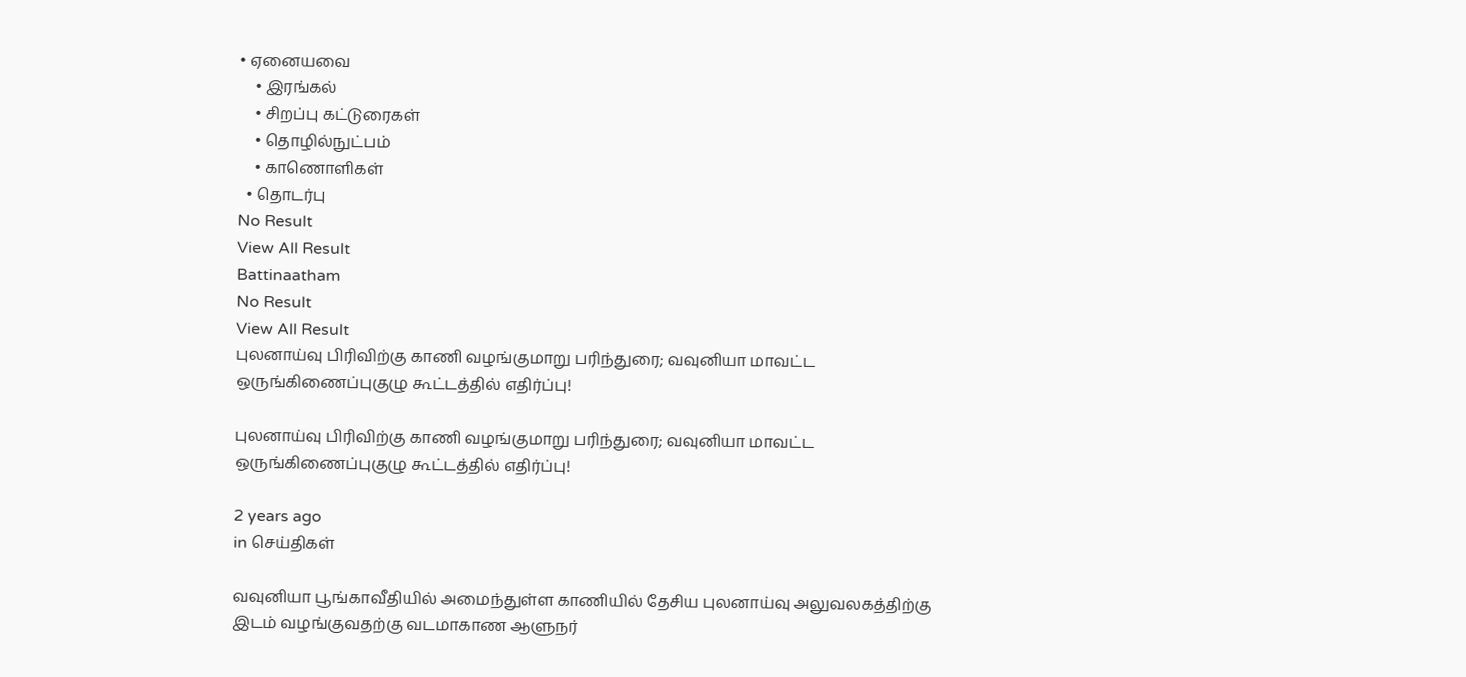• ஏனையவை
    • இரங்கல்
    • சிறப்பு கட்டுரைகள்
    • தொழில்நுட்பம்
    • காணொளிகள்
  • தொடர்பு
No Result
View All Result
Battinaatham
No Result
View All Result
புலனாய்வு பிரிவிற்கு காணி வழங்குமாறு பரிந்துரை; வவுனியா மாவட்ட ஒருங்கிணைப்புகுழு கூட்டத்தில் எதிர்ப்பு!

புலனாய்வு பிரிவிற்கு காணி வழங்குமாறு பரிந்துரை; வவுனியா மாவட்ட ஒருங்கிணைப்புகுழு கூட்டத்தில் எதிர்ப்பு!

2 years ago
in செய்திகள்

வவுனியா பூங்காவீதியில் அமைந்துள்ள காணியில் தேசிய புலனாய்வு அலுவலகத்திற்கு இடம் வழங்குவதற்கு வடமாகாண ஆளுநர்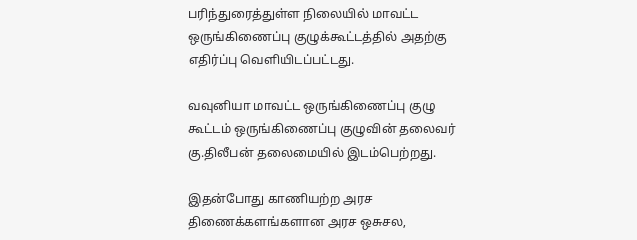பரிந்துரைத்துள்ள நிலையில் மாவட்ட ஒருங்கிணைப்பு குழுக்கூட்டத்தில் அதற்கு எதிர்ப்பு வெளியிடப்பட்டது.

வவுனியா மாவட்ட ஒருங்கிணைப்பு குழு கூட்டம் ஒருங்கிணைப்பு குழுவின் தலைவர் கு.திலீபன் தலைமையில் இடம்பெற்றது.

இதன்போது காணியற்ற அரச திணைக்களங்களான அரச ஒசுசல,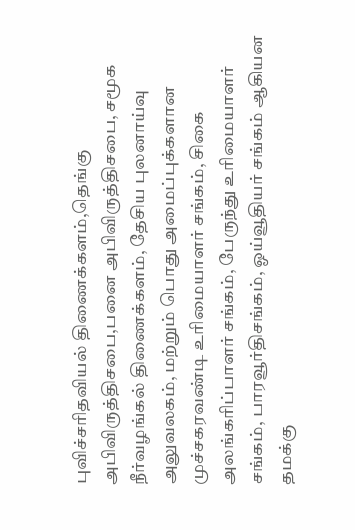புவிச்சரிதவியல் திணைக்களம்,தெங்கு அபிவிருத்திசபை,பனை அபிவிருத்திசபை, சமூக நீர்வழங்கல் திணைக்களம், தேசிய புலனாய்வு அலுவலகம், மற்றும் பொது அமைப்புக்களான முச்சகரவண்டி உரிமையாளர் சங்கம், சிகை அலங்கரிப்பாளர் சங்கம், பேருந்து உரிமையாளர் சங்கம், பாரவூர்திசங்கம், ஓய்வூதியர் சங்கம் ஆகியன தமக்கு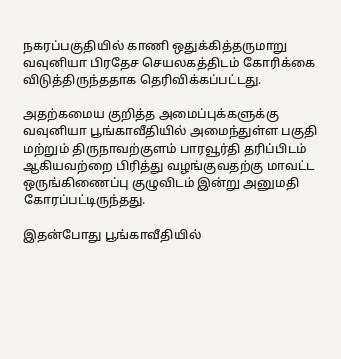நகரப்பகுதியில் காணி ஒதுக்கித்தருமாறு வவுனியா பிரதேச செயலகத்திடம் கோரிக்கை விடுத்திருந்ததாக தெரிவிக்கப்பட்டது.

அதற்கமைய குறித்த அமைப்புக்களுக்கு வவுனியா பூங்காவீதியில் அமைந்துள்ள பகுதி மற்றும் திருநாவற்குளம் பாரவூர்தி தரிப்பிடம் ஆகியவற்றை பிரித்து வழங்குவதற்கு மாவட்ட ஒருங்கிணைப்பு குழுவிடம் இன்று அனுமதி கோரப்பட்டிருந்தது.

இதன்போது பூங்காவீதியில்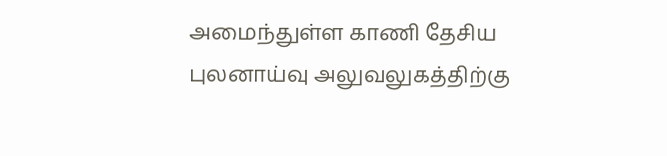அமைந்துள்ள காணி தேசிய புலனாய்வு அலுவலுகத்திற்கு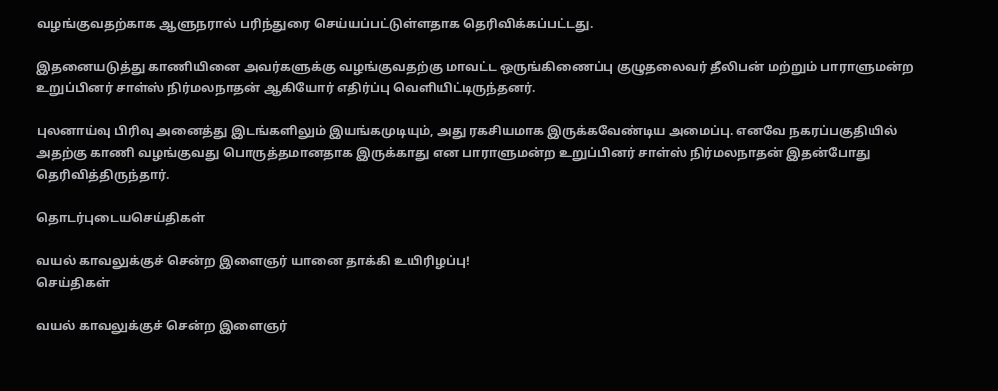வழங்குவதற்காக ஆளுநரால் பரிந்துரை செய்யப்பட்டுள்ளதாக தெரிவிக்கப்பட்டது.

இதனையடுத்து காணியினை அவர்களுக்கு வழங்குவதற்கு மாவட்ட ஒருங்கிணைப்பு குழுதலைவர் தீலிபன் மற்றும் பாராளுமன்ற உறுப்பினர் சாள்ஸ் நிர்மலநாதன் ஆகியோர் எதிர்ப்பு வெளியிட்டிருந்தனர்.

புலனாய்வு பிரிவு அனைத்து இடங்களிலும் இயங்கமுடியும், அது ரகசியமாக இருக்கவேண்டிய அமைப்பு. எனவே நகரப்பகுதியில் அதற்கு காணி வழங்குவது பொருத்தமானதாக இருக்காது என பாராளுமன்ற உறுப்பினர் சாள்ஸ் நிர்மலநாதன் இதன்போது தெரிவித்திருந்தார்.

தொடர்புடையசெய்திகள்

வயல் காவலுக்குச் சென்ற இளைஞர் யானை தாக்கி உயிரிழப்பு!
செய்திகள்

வயல் காவலுக்குச் சென்ற இளைஞர்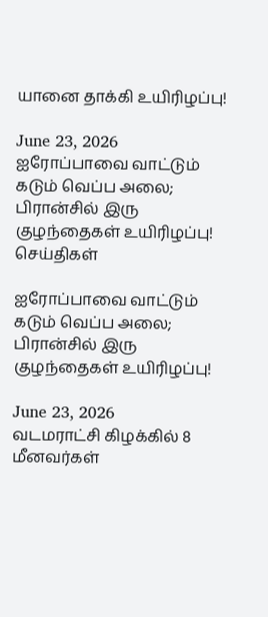யானை தாக்கி உயிரிழப்பு!

June 23, 2026
ஐரோப்பாவை வாட்டும் கடும் வெப்ப அலை; பிரான்சில் இரு குழந்தைகள் உயிரிழப்பு!
செய்திகள்

ஐரோப்பாவை வாட்டும் கடும் வெப்ப அலை; பிரான்சில் இரு குழந்தைகள் உயிரிழப்பு!

June 23, 2026
வடமராட்சி கிழக்கில் 8 மீனவர்கள்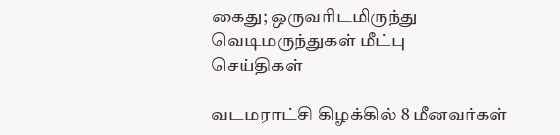கைது; ஒருவரிடமிருந்து வெடிமருந்துகள் மீட்பு
செய்திகள்

வடமராட்சி கிழக்கில் 8 மீனவர்கள்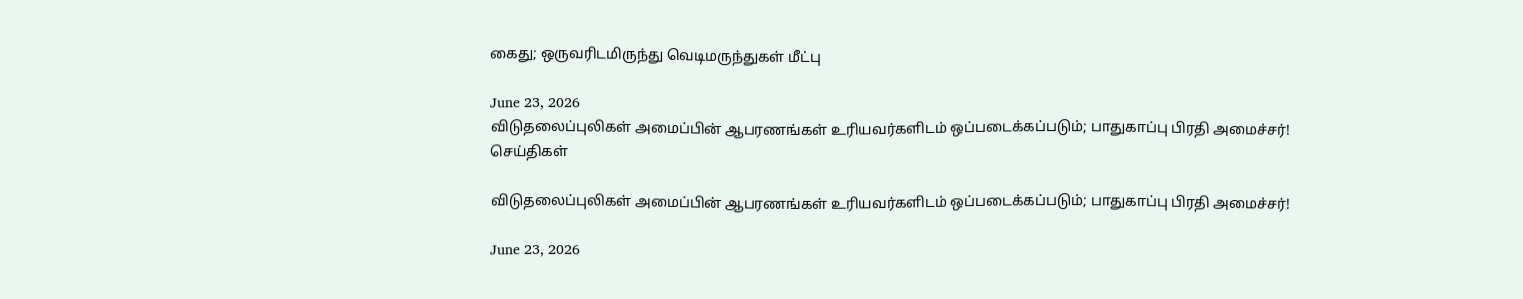கைது; ஒருவரிடமிருந்து வெடிமருந்துகள் மீட்பு

June 23, 2026
விடுதலைப்புலிகள் அமைப்பின் ஆபரணங்கள் உரியவர்களிடம் ஒப்படைக்கப்படும்; பாதுகாப்பு பிரதி அமைச்சர்!
செய்திகள்

விடுதலைப்புலிகள் அமைப்பின் ஆபரணங்கள் உரியவர்களிடம் ஒப்படைக்கப்படும்; பாதுகாப்பு பிரதி அமைச்சர்!

June 23, 2026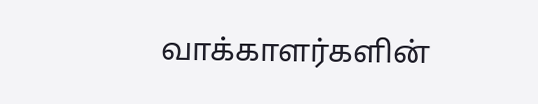வாக்காளர்களின்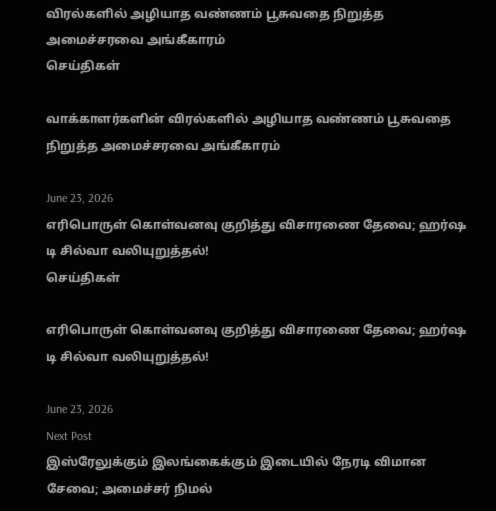விரல்களில் அழியாத வண்ணம் பூசுவதை நிறுத்த அமைச்சரவை அங்கீகாரம்
செய்திகள்

வாக்காளர்களின் விரல்களில் அழியாத வண்ணம் பூசுவதை நிறுத்த அமைச்சரவை அங்கீகாரம்

June 23, 2026
எரிபொருள் கொள்வனவு குறித்து விசாரணை தேவை; ஹர்ஷ டி சில்வா வலியுறுத்தல்!
செய்திகள்

எரிபொருள் கொள்வனவு குறித்து விசாரணை தேவை; ஹர்ஷ டி சில்வா வலியுறுத்தல்!

June 23, 2026
Next Post
இஸ்ரேலுக்கும் இலங்கைக்கும் இடையில் நேரடி விமான சேவை; அமைச்சர் நிமல்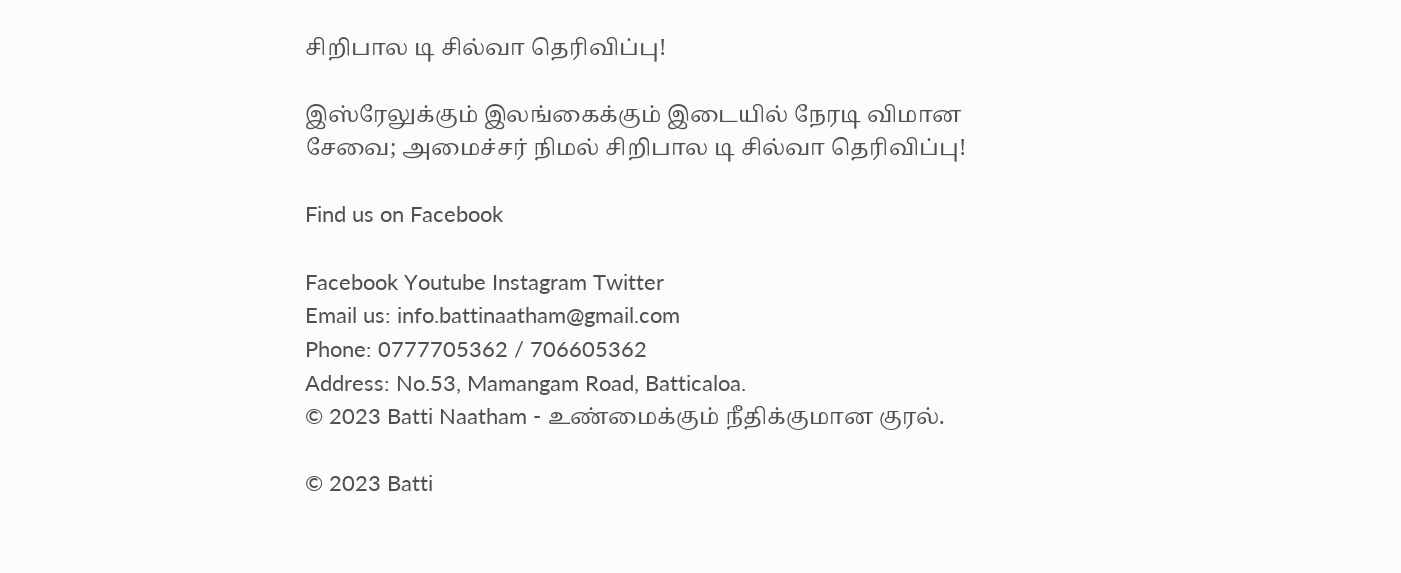சிறிபால டி சில்வா தெரிவிப்பு!

இஸ்ரேலுக்கும் இலங்கைக்கும் இடையில் நேரடி விமான சேவை; அமைச்சர் நிமல் சிறிபால டி சில்வா தெரிவிப்பு!

Find us on Facebook

Facebook Youtube Instagram Twitter
Email us: info.battinaatham@gmail.com
Phone: 0777705362 / 706605362
Address: No.53, Mamangam Road, Batticaloa.
© 2023 Batti Naatham - உண்மைக்கும் நீதிக்குமான குரல்.

© 2023 Batti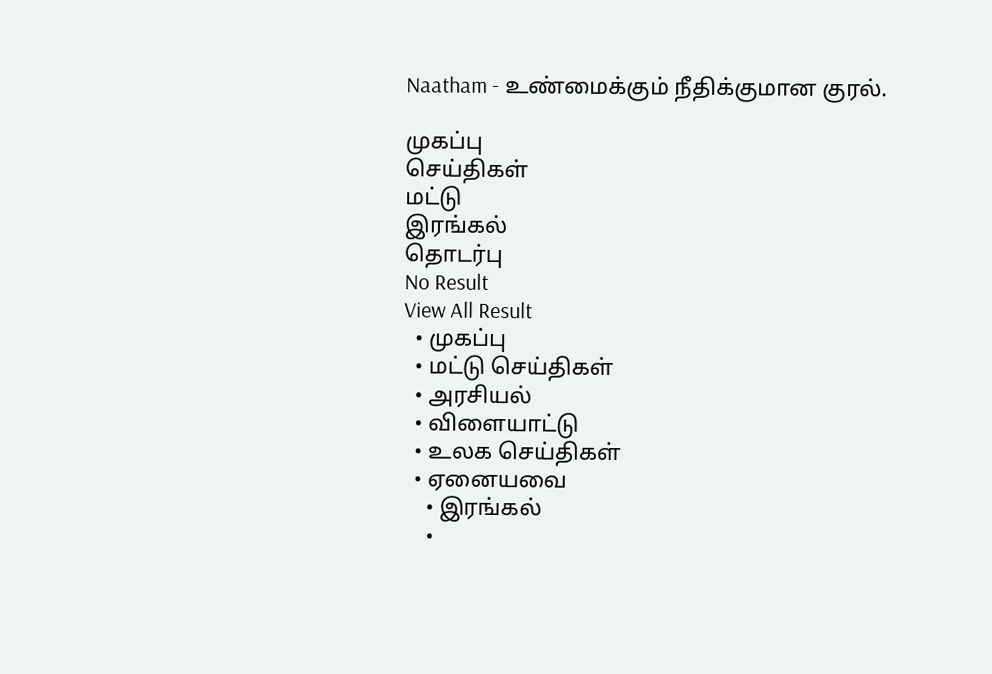Naatham - உண்மைக்கும் நீதிக்குமான குரல்.

முகப்பு
செய்திகள்
மட்டு
இரங்கல்
தொடர்பு
No Result
View All Result
  • முகப்பு
  • மட்டு செய்திகள்
  • அரசியல்
  • விளையாட்டு
  • உலக செய்திகள்
  • ஏனையவை
    • இரங்கல்
    •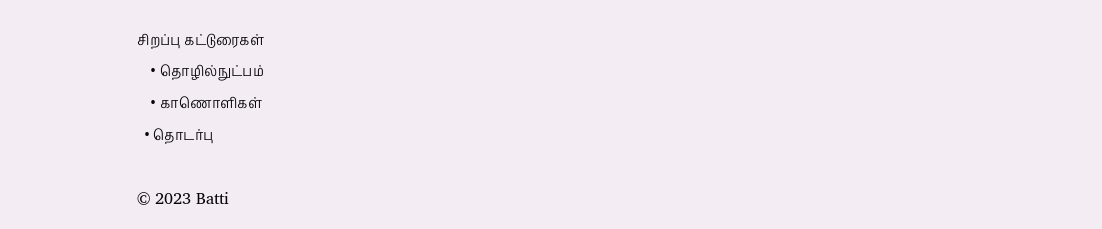சிறப்பு கட்டுரைகள்
    • தொழில்நுட்பம்
    • காணொளிகள்
  • தொடர்பு

© 2023 Batti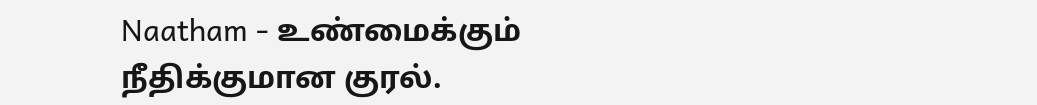Naatham - உண்மைக்கும் நீதிக்குமான குரல்.